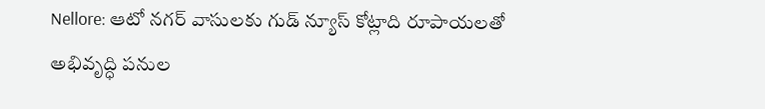Nellore: ఆటో నగర్ వాసులకు గుడ్ న్యూస్ కోట్లాది రూపాయలతో అభివృద్ధి పనుల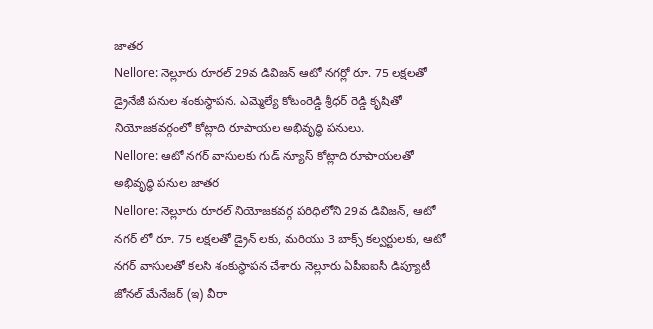జాతర
Nellore: నెల్లూరు రూరల్ 29వ డివిజన్ ఆటో నగర్లో రూ. 75 లక్షలతో డ్రైనేజీ పనుల శంకుస్థాపన. ఎమ్మెల్యే కోటంరెడ్డి శ్రీధర్ రెడ్డి కృషితో నియోజకవర్గంలో కోట్లాది రూపాయల అభివృద్ధి పనులు.
Nellore: ఆటో నగర్ వాసులకు గుడ్ న్యూస్ కోట్లాది రూపాయలతో అభివృద్ధి పనుల జాతర
Nellore: నెల్లూరు రూరల్ నియోజకవర్గ పరిధిలోని 29వ డివిజన్, ఆటో నగర్ లో రూ. 75 లక్షలతో డ్రైన్ లకు, మరియు 3 బాక్స్ కల్వర్టులకు, ఆటో నగర్ వాసులతో కలసి శంకుస్థాపన చేశారు నెల్లూరు ఏపీఐఐసీ డిప్యూటీ జోనల్ మేనేజర్ (ఇ) వీరా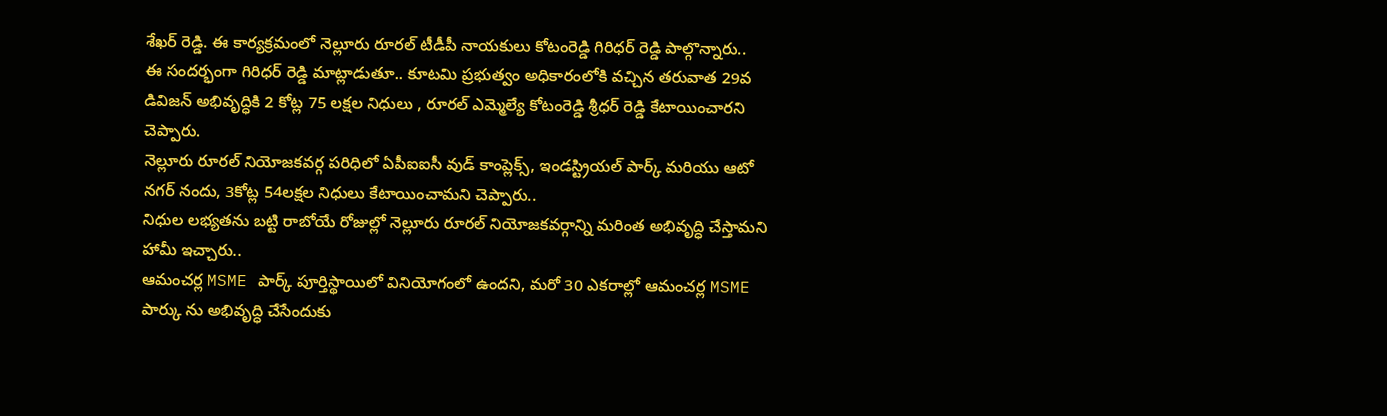శేఖర్ రెడ్డి. ఈ కార్యక్రమంలో నెల్లూరు రూరల్ టీడీపీ నాయకులు కోటంరెడ్డి గిరిధర్ రెడ్డి పాల్గొన్నారు..
ఈ సందర్భంగా గిరిధర్ రెడ్డి మాట్లాడుతూ.. కూటమి ప్రభుత్వం అధికారంలోకి వచ్చిన తరువాత 29వ డివిజన్ అభివృద్ధికి 2 కోట్ల 75 లక్షల నిధులు , రూరల్ ఎమ్మెల్యే కోటంరెడ్డి శ్రీధర్ రెడ్డి కేటాయించారని చెప్పారు.
నెల్లూరు రూరల్ నియోజకవర్గ పరిధిలో ఏపీఐఐసీ వుడ్ కాంప్లెక్స్, ఇండస్ట్రియల్ పార్క్ మరియు ఆటో నగర్ నందు, 3కోట్ల 54లక్షల నిధులు కేటాయించామని చెప్పారు..
నిధుల లభ్యతను బట్టి రాబోయే రోజుల్లో నెల్లూరు రూరల్ నియోజకవర్గాన్ని మరింత అభివృద్ధి చేస్తామని హామీ ఇచ్చారు..
ఆమంచర్ల MSME పార్క్ పూర్తిస్థాయిలో వినియోగంలో ఉందని, మరో 30 ఎకరాల్లో ఆమంచర్ల MSME పార్కు ను అభివృద్ధి చేసేందుకు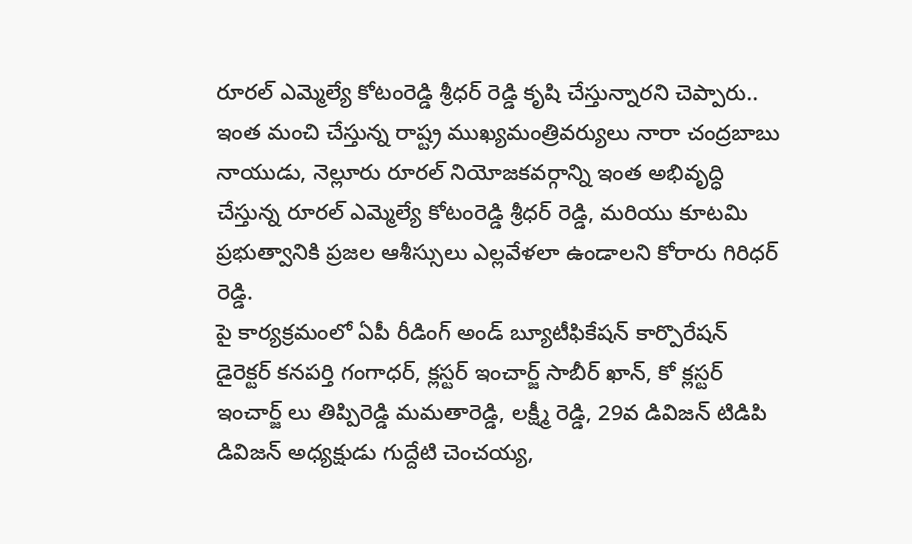రూరల్ ఎమ్మెల్యే కోటంరెడ్డి శ్రీధర్ రెడ్డి కృషి చేస్తున్నారని చెప్పారు..
ఇంత మంచి చేస్తున్న రాష్ట్ర ముఖ్యమంత్రివర్యులు నారా చంద్రబాబు నాయుడు, నెల్లూరు రూరల్ నియోజకవర్గాన్ని ఇంత అభివృద్ధి చేస్తున్న రూరల్ ఎమ్మెల్యే కోటంరెడ్డి శ్రీధర్ రెడ్డి, మరియు కూటమి ప్రభుత్వానికి ప్రజల ఆశీస్సులు ఎల్లవేళలా ఉండాలని కోరారు గిరిధర్ రెడ్డి.
పై కార్యక్రమంలో ఏపీ రీడింగ్ అండ్ బ్యూటీఫికేషన్ కార్పొరేషన్ డైరెక్టర్ కనపర్తి గంగాధర్, క్లస్టర్ ఇంచార్జ్ సాబీర్ ఖాన్, కో క్లస్టర్ ఇంచార్జ్ లు తిప్పిరెడ్డి మమతారెడ్డి, లక్ష్మీ రెడ్డి, 29వ డివిజన్ టిడిపి డివిజన్ అధ్యక్షుడు గుద్దేటి చెంచయ్య,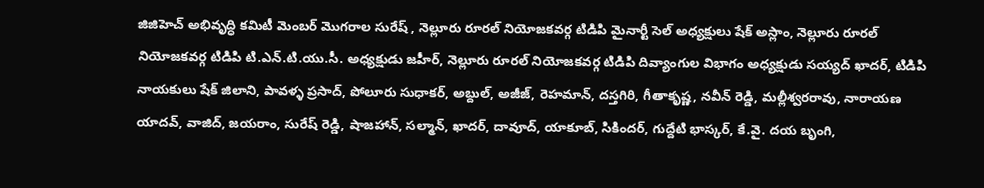జిజిహెచ్ అభివృద్ధి కమిటీ మెంబర్ మొగరాల సురేష్ , నెల్లూరు రూరల్ నియోజకవర్గ టిడిపి మైనార్టీ సెల్ అధ్యక్షులు షేక్ అస్లాం, నెల్లూరు రూరల్ నియోజకవర్గ టిడిపి టి.ఎన్.టి.యు.సీ. అధ్యక్షుడు జహీర్, నెల్లూరు రూరల్ నియోజకవర్గ టిడిపి దివ్యాంగుల విభాగం అధ్యక్షుడు సయ్యద్ ఖాదర్, టిడిపి నాయకులు షేక్ జిలాని, పావళ్ళ ప్రసాద్, పోలూరు సుధాకర్, అబ్దుల్, అజీజ్, రెహమాన్, దస్తగిరి, గీతాకృష్ణ, నవీన్ రెడ్డి, మల్లీశ్వరరావు, నారాయణ యాదవ్, వాజిద్, జయరాం, సురేష్ రెడ్డి, షాజహాన్, సల్మాన్, ఖాదర్, దావూద్, యాకూబ్, సికిందర్, గుద్దేటి భాస్కర్, కే.వై. దయ బృంగి,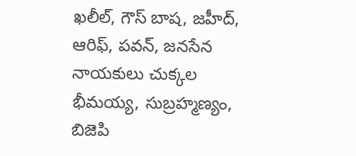ఖలీల్, గౌస్ బాష, జహీద్, ఆరిఫ్, పవన్, జనసేన నాయకులు చుక్కల భీమయ్య, సుబ్రహ్మణ్యం, బిజెపి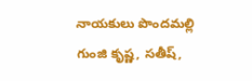నాయకులు పొందమల్లి గుంజి కృష్ణ, సతీష్,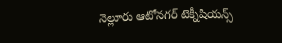నెల్లూరు ఆటోనగర్ టెక్నీషియన్స్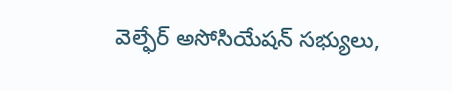వెల్ఫేర్ అసోసియేషన్ సభ్యులు,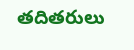తదితరులు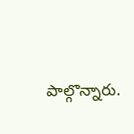పాల్గొన్నారు.